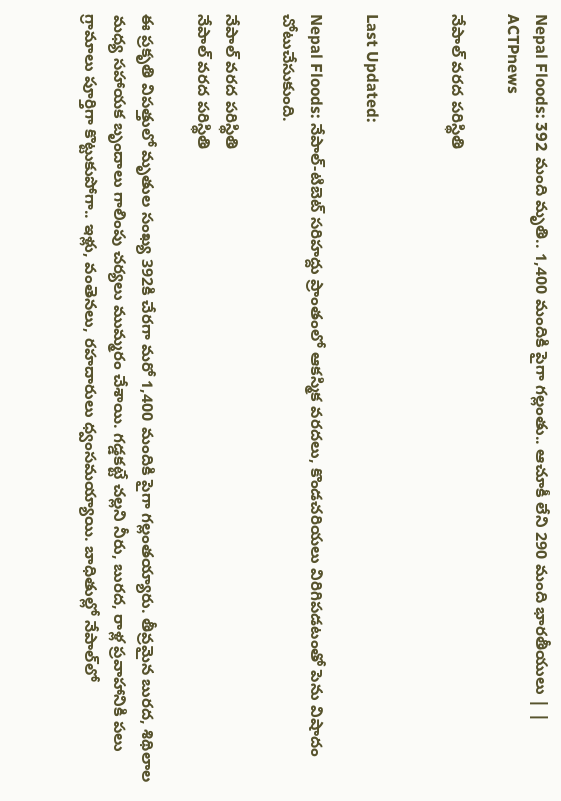Nepal Floods: 392 మంది మృతి.. 1,400 మందికి పైగా గల్లంతు.. ఆచూకీ లేని 290 మంది భారతీయులు | | ACTPnews

నేపాల్ వరద పరిస్థితి


Last Updated:

Nepal Floods: నేపాల్-టిబెట్ సరిహద్దు ప్రాంతంలో ఆకస్మిక వరదలు, కొండచరియలు విరిగిపడటంతో పెను విషాదం చోటుచేసుకుంది.

నేపాల్ వరద పరిస్థితి
నేపాల్ వరద పరిస్థితి

ఈ ప్రకృతి విపత్తులో మృతుల సంఖ్య 392కి చేరగా మరో 1,400 మందికి పైగా గల్లంతయ్యారు. తీవ్రమైన బురద, శిథిలాల మధ్య సహాయక బృందాలు గాలింపు చర్యలు ముమ్మరం చేశాయి. గడ్డకట్టే చల్లని నీరు, బురద, రాళ్ల ప్రవాహానికి పలు గ్రామాలు పూర్తిగా కొట్టుకుపోగా.. ఇళ్లు, వంతెనలు, రహదారులు ధ్వంసమయ్యాయి. బాధితుల్లో నేపాల్‌లో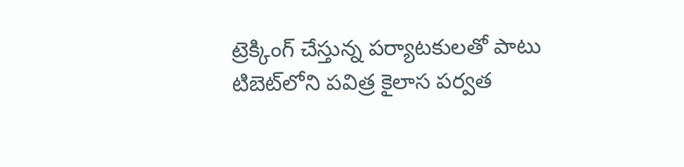ట్రెక్కింగ్ చేస్తున్న పర్యాటకులతో పాటు టిబెట్‌లోని పవిత్ర కైలాస పర్వత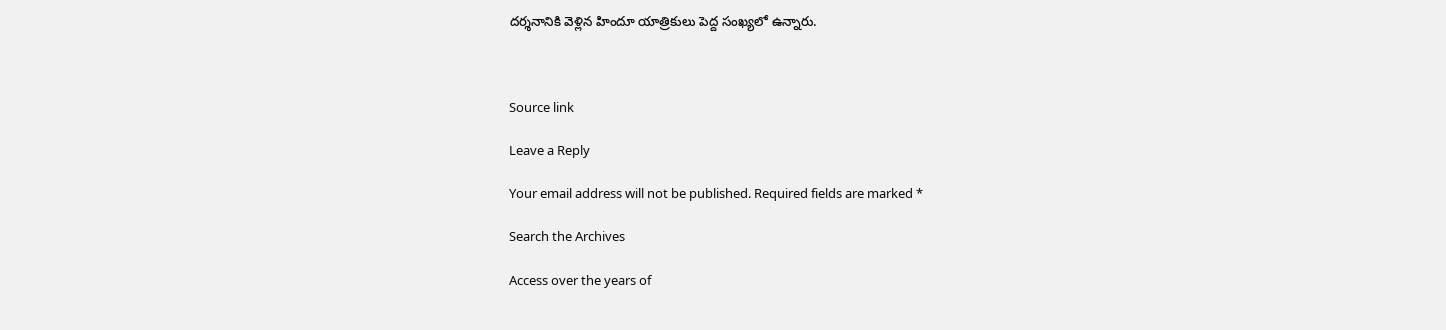దర్శనానికి వెళ్లిన హిందూ యాత్రికులు పెద్ద సంఖ్యలో ఉన్నారు.



Source link

Leave a Reply

Your email address will not be published. Required fields are marked *

Search the Archives

Access over the years of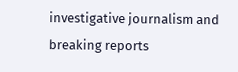investigative journalism and breaking reports